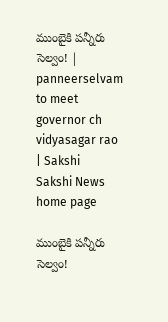ముంబైకి పన్నీరు సెల్వం! | panneerselvam to meet governor ch vidyasagar rao | Sakshi
Sakshi News home page

ముంబైకి పన్నీరు సెల్వం!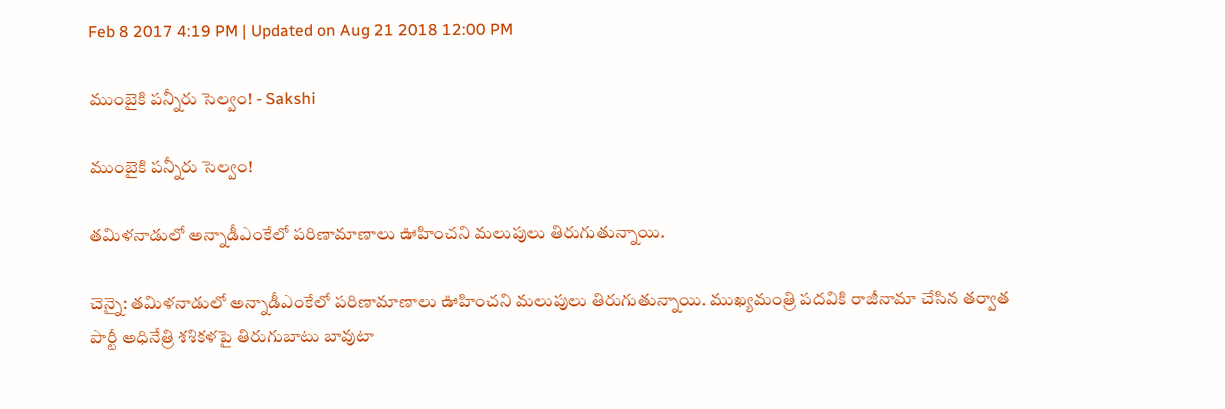Feb 8 2017 4:19 PM | Updated on Aug 21 2018 12:00 PM

ముంబైకి పన్నీరు సెల్వం! - Sakshi

ముంబైకి పన్నీరు సెల్వం!

తమిళనాడులో అన్నాడీఎంకేలో పరిణామాణాలు ఊహించని మలుపులు తిరుగుతున్నాయి.

చెన్నై: తమిళనాడులో అన్నాడీఎంకేలో పరిణామాణాలు ఊహించని మలుపులు తిరుగుతున్నాయి. ముఖ్యమంత్రి పదవికి రాజీనామా చేసిన తర్వాత పార్టీ అధినేత్రి శశికళపై తిరుగుబాటు బావుటా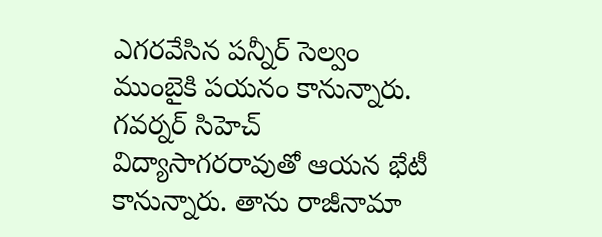ఎగరవేసిన పన్నీర్ సెల్వం ముంబైకి పయనం కానున్నారు. గవర్నర్ సిహెచ్ విద్యాసాగరరావుతో ఆయన భేటీ కానున్నారు. తాను రాజీనామా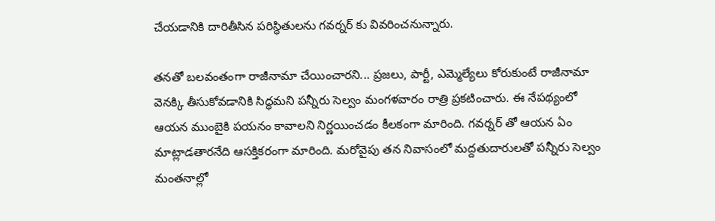చేయడానికి దారితీసిన పరిస్థితులను గవర్నర్ కు వివరించనున్నారు.

తనతో బలవంతంగా రాజీనామా చేయించారని... ప్రజలు, పార్టీ, ఎమ్మెల్యేలు కోరుకుంటే రాజీనామా వెనక్కి తీసుకోవడానికి సిద్ధమని పన్నీరు సెల్వం మంగళవారం రాత్రి ప్రకటించారు. ఈ నేపథ్యంలో ఆయన ముంబైకి పయనం కావాలని నిర్ణయించడం కీలకంగా మారింది. గవర్నర్ తో ఆయన ఏం మాట్లాడతారనేది ఆసక్తికరంగా మారింది. మరోవైపు తన నివాసంలో మద్దతుదారులతో పన్నీరు సెల్వం మంతనాల్లో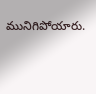మునిగిపోయారు.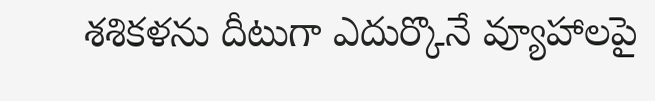శశికళను దీటుగా ఎదుర్కొనే వ్యూహాలపై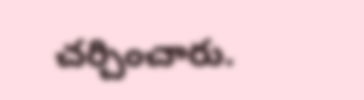చర్చించారు.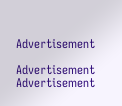Advertisement

Advertisement
Advertisement